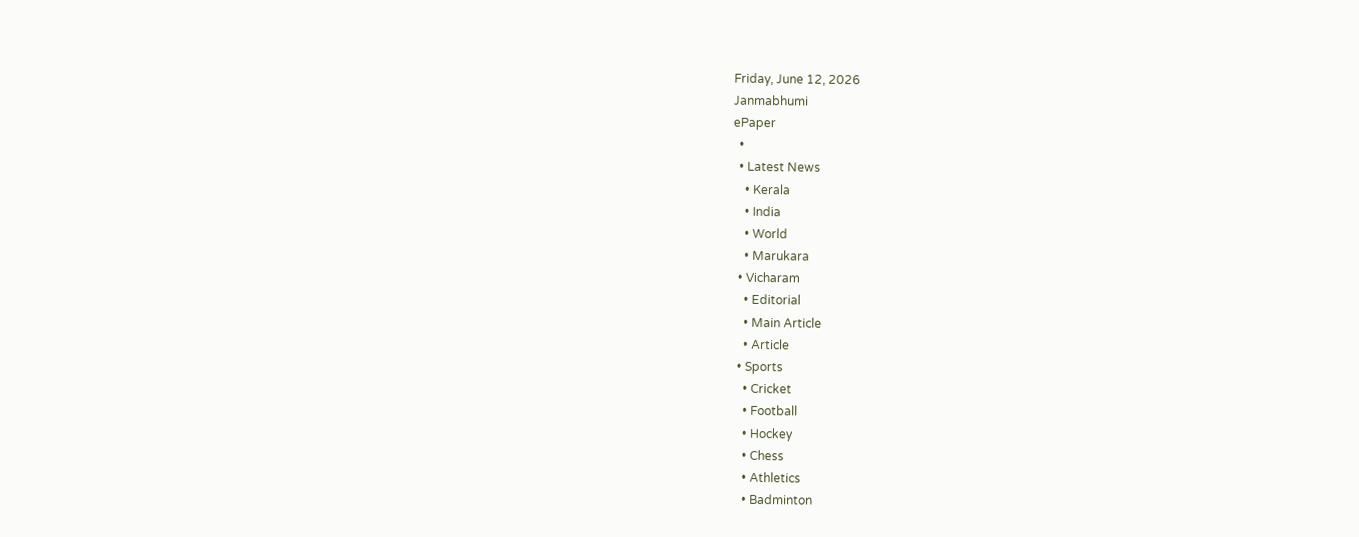Friday, June 12, 2026
Janmabhumi
ePaper
  •
  • Latest News
    • Kerala
    • India
    • World
    • Marukara
  • Vicharam
    • Editorial
    • Main Article
    • Article
  • Sports
    • Cricket
    • Football
    • Hockey
    • Chess
    • Athletics
    • Badminton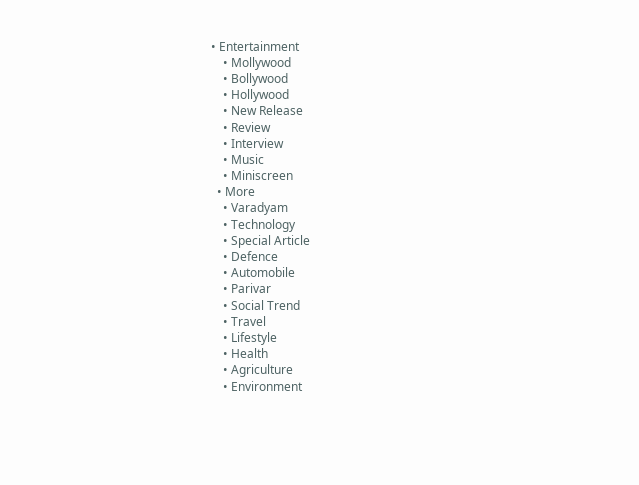• Entertainment
    • Mollywood
    • Bollywood
    • Hollywood
    • New Release
    • Review
    • Interview
    • Music
    • Miniscreen
  • More
    • Varadyam
    • Technology
    • Special Article
    • Defence
    • Automobile
    • Parivar
    • Social Trend
    • Travel
    • Lifestyle
    • Health
    • Agriculture
    • Environment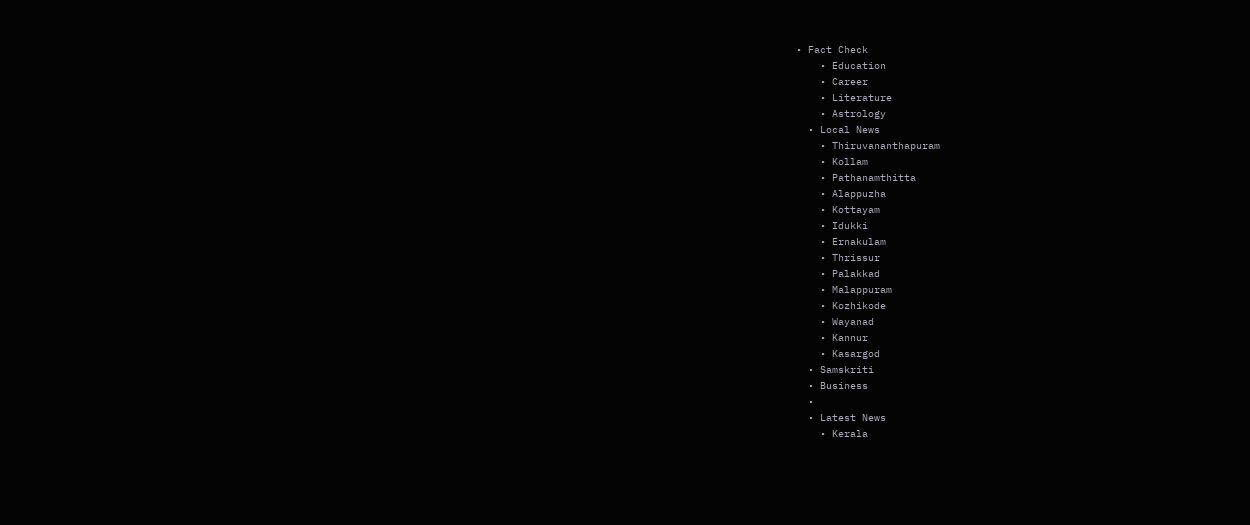• Fact Check
    • Education
    • Career
    • Literature
    • Astrology
  • Local News
    • Thiruvananthapuram
    • Kollam
    • Pathanamthitta
    • Alappuzha
    • Kottayam
    • Idukki
    • Ernakulam
    • Thrissur
    • Palakkad
    • Malappuram
    • Kozhikode
    • Wayanad
    • Kannur
    • Kasargod
  • Samskriti
  • Business
  •
  • Latest News
    • Kerala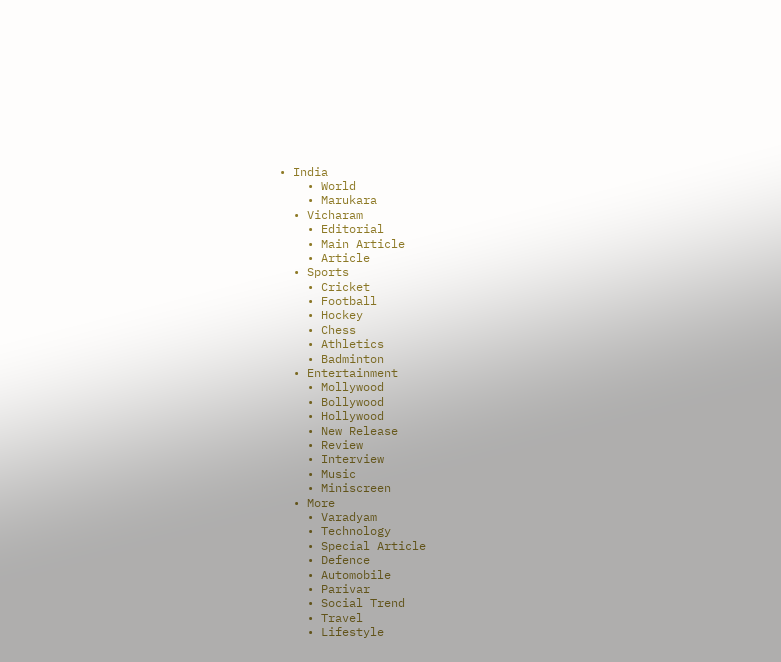• India
    • World
    • Marukara
  • Vicharam
    • Editorial
    • Main Article
    • Article
  • Sports
    • Cricket
    • Football
    • Hockey
    • Chess
    • Athletics
    • Badminton
  • Entertainment
    • Mollywood
    • Bollywood
    • Hollywood
    • New Release
    • Review
    • Interview
    • Music
    • Miniscreen
  • More
    • Varadyam
    • Technology
    • Special Article
    • Defence
    • Automobile
    • Parivar
    • Social Trend
    • Travel
    • Lifestyle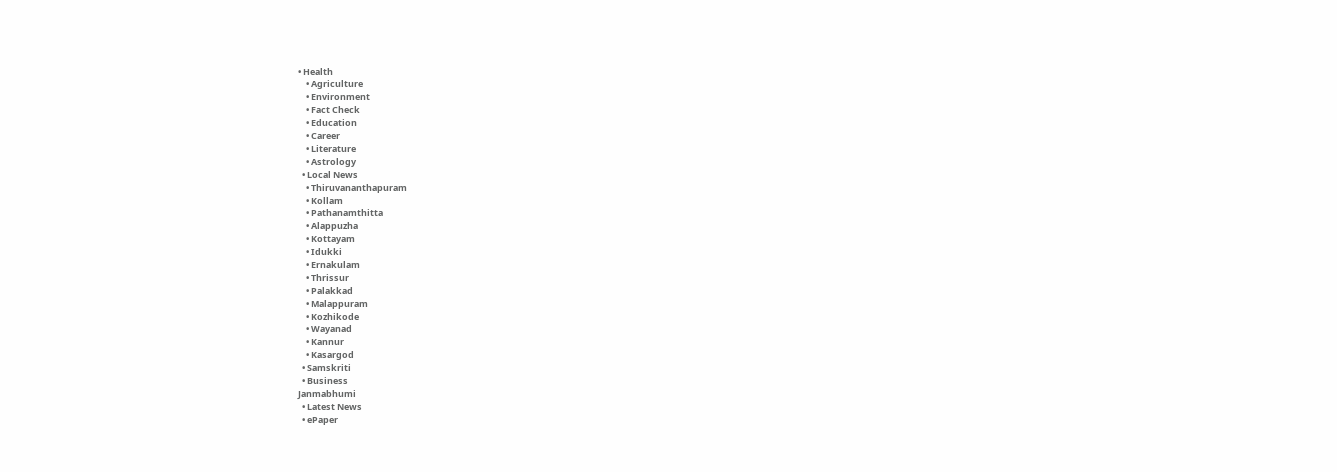• Health
    • Agriculture
    • Environment
    • Fact Check
    • Education
    • Career
    • Literature
    • Astrology
  • Local News
    • Thiruvananthapuram
    • Kollam
    • Pathanamthitta
    • Alappuzha
    • Kottayam
    • Idukki
    • Ernakulam
    • Thrissur
    • Palakkad
    • Malappuram
    • Kozhikode
    • Wayanad
    • Kannur
    • Kasargod
  • Samskriti
  • Business
Janmabhumi
  • Latest News
  • ePaper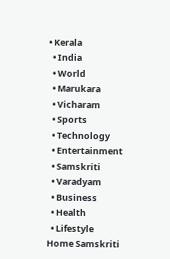• Kerala
  • India
  • World
  • Marukara
  • Vicharam
  • Sports
  • Technology
  • Entertainment
  • Samskriti
  • Varadyam
  • Business
  • Health
  • Lifestyle
Home Samskriti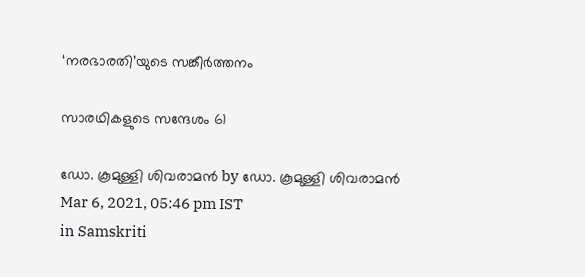‘നരഭാരതി’യുടെ സങ്കീര്‍ത്തനം

സാരഥികളുടെ സന്ദേശം 61

ഡോ. കൂമുള്ളി ശിവരാമന്‍ by ഡോ. കൂമുള്ളി ശിവരാമന്‍
Mar 6, 2021, 05:46 pm IST
in Samskriti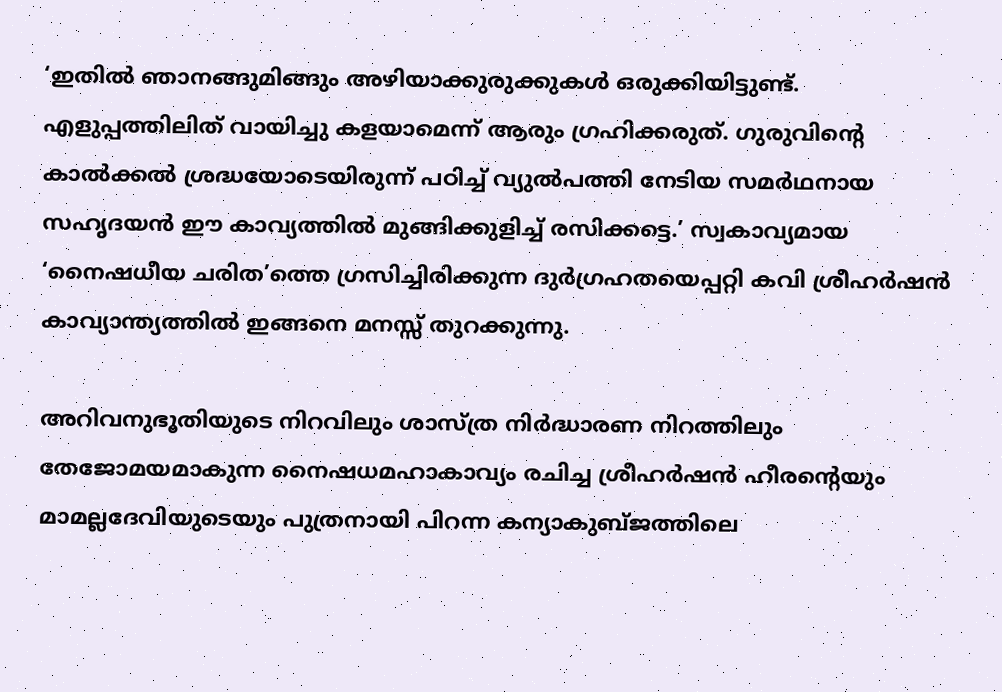‘ഇതില്‍ ഞാനങ്ങുമിങ്ങും അഴിയാക്കുരുക്കുകള്‍ ഒരുക്കിയിട്ടുണ്ട്. എളുപ്പത്തിലിത് വായിച്ചു കളയാമെന്ന് ആരും ഗ്രഹിക്കരുത്. ഗുരുവിന്റെ കാല്‍ക്കല്‍ ശ്രദ്ധയോടെയിരുന്ന് പഠിച്ച് വ്യുല്‍പത്തി നേടിയ സമര്‍ഥനായ സഹൃദയന്‍ ഈ കാവ്യത്തില്‍ മുങ്ങിക്കുളിച്ച് രസിക്കട്ടെ.’ സ്വകാവ്യമായ ‘നൈഷധീയ ചരിത’ത്തെ ഗ്രസിച്ചിരിക്കുന്ന ദുര്‍ഗ്രഹതയെപ്പറ്റി കവി ശ്രീഹര്‍ഷന്‍ കാവ്യാന്ത്യത്തില്‍ ഇങ്ങനെ മനസ്സ് തുറക്കുന്നു.

അറിവനുഭൂതിയുടെ നിറവിലും ശാസ്ത്ര നിര്‍ദ്ധാരണ നിറത്തിലും തേജോമയമാകുന്ന നൈഷധമഹാകാവ്യം രചിച്ച ശ്രീഹര്‍ഷന്‍ ഹീരന്റെയും മാമല്ലദേവിയുടെയും പുത്രനായി പിറന്ന കന്യാകുബ്ജത്തിലെ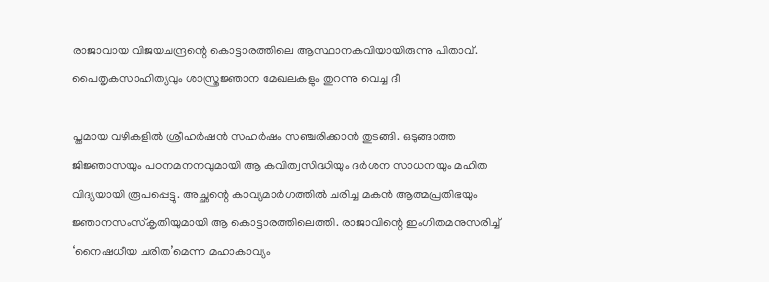രാജാവായ വിജയചന്ദ്രന്റെ കൊട്ടാരത്തിലെ ആസ്ഥാനകവിയായിരുന്നു പിതാവ്. പൈതൃകസാഹിത്യവും ശാസ്ത്രജ്ഞാന മേഖലകളും തുറന്നു വെച്ച ദീ

പ്തമായ വഴികളില്‍ ശ്രീഹര്‍ഷന്‍ സഹര്‍ഷം സഞ്ചരിക്കാന്‍ തുടങ്ങി. ഒടുങ്ങാത്ത ജിജ്ഞാസയും പഠനമനനവുമായി ആ കവിത്വസിദ്ധിയും ദര്‍ശന സാധനയും മഹിത വിദ്യയായി രൂപപ്പെട്ടു. അച്ഛന്റെ കാവ്യമാര്‍ഗത്തില്‍ ചരിച്ച മകന്‍ ആത്മപ്രതിഭയും ജ്ഞാനസംസ്‌കൃതിയുമായി ആ കൊട്ടാരത്തിലെത്തി. രാജാവിന്റെ ഇംഗിതമനുസരിച്ച് ‘നൈഷധീയ ചരിത’മെന്ന മഹാകാവ്യം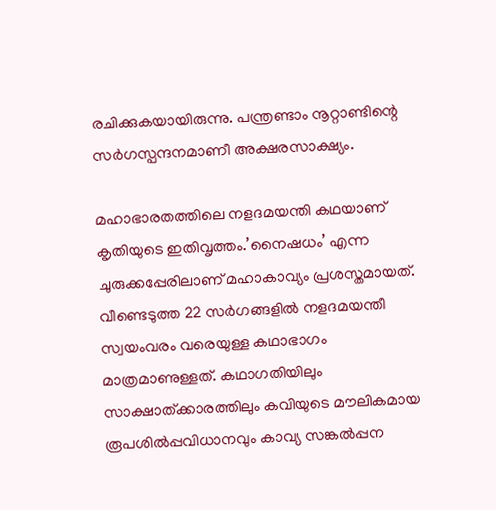രചിക്കുകയായിരുന്നു. പന്ത്രണ്ടാം നൂറ്റാണ്ടിന്റെ സര്‍ഗസ്പന്ദനമാണീ അക്ഷരസാക്ഷ്യം.

മഹാഭാരതത്തിലെ നളദമയന്തി കഥയാണ് കൃതിയുടെ ഇതിവൃത്തം.’നൈഷധം’ എന്ന ചുരുക്കപ്പേരിലാണ് മഹാകാവ്യം പ്രശസ്തമായത്. വീണ്ടെടുത്ത 22 സര്‍ഗങ്ങളില്‍ നളദമയന്തീ സ്വയംവരം വരെയുള്ള കഥാഭാഗം മാത്രമാണുള്ളത്. കഥാഗതിയിലും സാക്ഷാത്ക്കാരത്തിലും കവിയുടെ മൗലികമായ രൂപശില്‍പ്പവിധാനവും കാവ്യ സങ്കല്‍പ്പന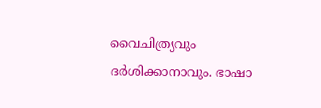വൈചിത്ര്യവും ദര്‍ശിക്കാനാവും. ഭാഷാ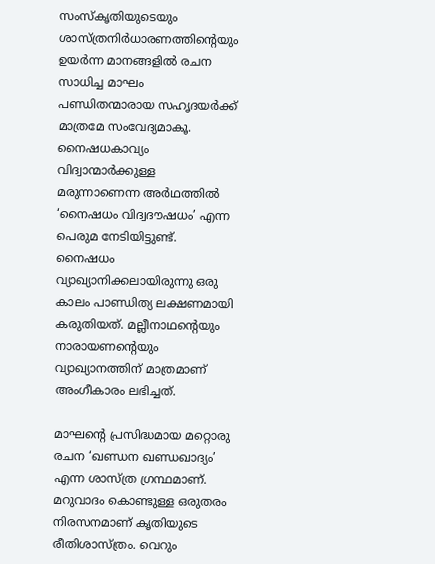സംസ്‌കൃതിയുടെയും ശാസ്ത്രനിര്‍ധാരണത്തിന്റെയും ഉയര്‍ന്ന മാനങ്ങളില്‍ രചന സാധിച്ച മാഘം പണ്ഡിതന്മാരായ സഹൃദയര്‍ക്ക് മാത്രമേ സംവേദ്യമാകൂ. നൈഷധകാവ്യം വിദ്വാന്മാര്‍ക്കുള്ള മരുന്നാണെന്ന അര്‍ഥത്തില്‍ ‘നൈഷധം വിദ്വദൗഷധം’ എന്ന പെരുമ നേടിയിട്ടുണ്ട്. നൈഷധം വ്യാഖ്യാനിക്കലായിരുന്നു ഒരു കാലം പാണ്ഡിത്യ ലക്ഷണമായി കരുതിയത്. മല്ലീനാഥന്റെയും നാരായണന്റെയും വ്യാഖ്യാനത്തിന് മാത്രമാണ് അംഗീകാരം ലഭിച്ചത്.

മാഘന്റെ പ്രസിദ്ധമായ മറ്റൊരു രചന ‘ഖണ്ഡന ഖണ്ഡഖാദ്യം’ എന്ന ശാസ്ത്ര ഗ്രന്ഥമാണ്. മറുവാദം കൊണ്ടുള്ള ഒരുതരം നിരസനമാണ് കൃതിയുടെ രീതിശാസ്ത്രം. വെറും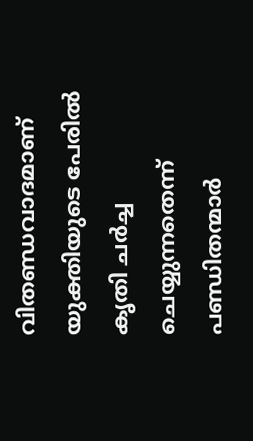വിതണ്ഡവാദമാണ് യുക്തിയുടെ പേരില്‍ കൃതി ചര്‍ച്ച ചെയ്യുന്നതെന്ന് പണ്ഡിതന്മാര്‍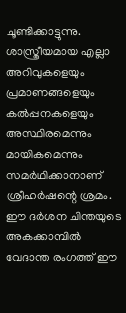ചൂണ്ടിക്കാട്ടുന്നു. ശാസ്ത്രീയമായ എല്ലാ അറിവുകളെയും പ്രമാണങ്ങളെയും കല്‍പ്പനകളെയും അസ്ഥിരമെന്നും മായികമെന്നും സമര്‍ഥിക്കാനാണ് ശ്രീഹര്‍ഷന്റെ ശ്രമം. ഈ ദര്‍ശന ചിന്തയുടെ അകക്കാമ്പില്‍ വേദാന്ത രംഗത്ത് ഈ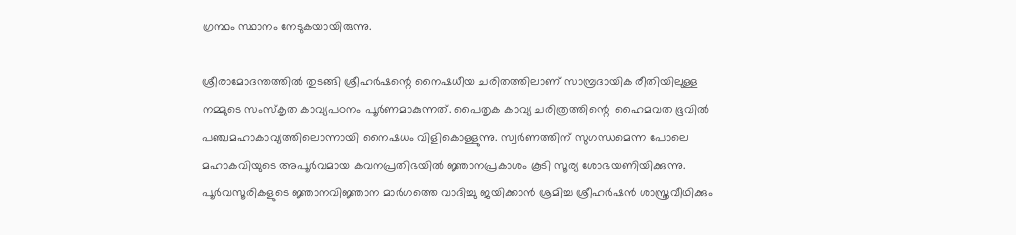ഗ്രന്ഥം സ്ഥാനം നേടുകയായിരുന്നു.

ശ്രീരാമോദന്തത്തില്‍ തുടങ്ങി ശ്രീഹര്‍ഷന്റെ നൈഷധീയ ചരിതത്തിലാണ് സാമ്പ്രദായിക രീതിയിലുള്ള നമ്മുടെ സംസ്‌കൃത കാവ്യപഠനം പൂര്‍ണമാകുന്നത്. പൈതൃക കാവ്യ ചരിത്രത്തിന്റെ  ഹൈമവത ഭൂവില്‍ പഞ്ചമഹാകാവ്യത്തിലൊന്നായി നൈഷധം വിളികൊള്ളുന്നു. സ്വര്‍ണത്തിന് സുഗന്ധമെന്ന പോലെ മഹാകവിയുടെ അപൂര്‍വമായ കവനപ്രതിഭയില്‍ ജ്ഞാനപ്രകാശം കൂടി സൂര്യ ശോഭയണിയിക്കുന്നു. പൂര്‍വസൂരികളുടെ ജ്ഞാനവിജ്ഞാന മാര്‍ഗത്തെ വാദിച്ചു ജയിക്കാന്‍ ശ്രമിച്ച ശ്രീഹര്‍ഷന്‍ ശാസ്ത്രവീഥിക്കും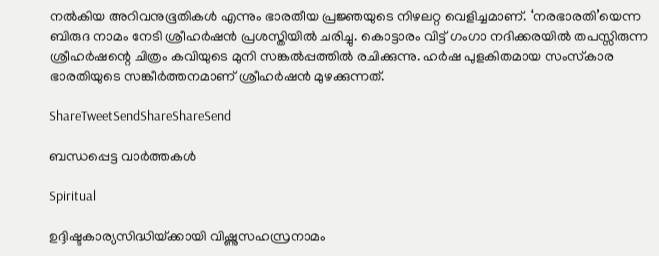നല്‍കിയ അറിവനുഭൂതികള്‍ എന്നും ഭാരതീയ പ്രജ്ഞയുടെ നിഴലറ്റ വെളിച്ചമാണ്. ‘നരഭാരതി’യെന്ന ബിരുദ നാമം നേടി ശ്രീഹര്‍ഷന്‍ പ്രശസ്തിയില്‍ ചരിച്ചു. കൊട്ടാരം വിട്ട് ഗംഗാ നദിക്കരയില്‍ തപസ്സിരുന്ന ശ്രീഹര്‍ഷന്റെ ചിത്രം കവിയുടെ മുനി സങ്കല്‍പ്പത്തില്‍ രചിക്കുന്നു. ഹര്‍ഷ പുളകിതമായ സംസ്‌കാര ഭാരതിയുടെ സങ്കീര്‍ത്തനമാണ് ശ്രീഹര്‍ഷന്‍ മുഴക്കുന്നത്.

ShareTweetSendShareShareSend

ബന്ധപ്പെട്ട വാര്‍ത്തകള്‍

Spiritual

ഉദ്ദിഷ്ടകാര്യസിദ്ധിയ്‌ക്കായി വിഷ്ണുസഹസ്രനാമം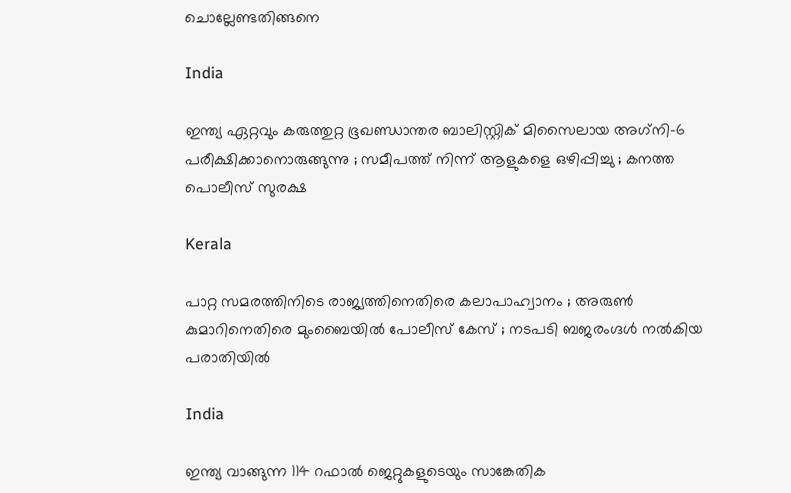ചൊല്ലേണ്ടതിങ്ങനെ

India

ഇന്ത്യ ഏറ്റവും കരുത്തുറ്റ ഭൂഖണ്ഡാന്തര ബാലിസ്റ്റിക് മിസൈലായ അഗ്‌നി-6 പരീക്ഷിക്കാനൊരുങ്ങുന്നു ; സമീപത്ത് നിന്ന് ആളുകളെ ഒഴിപ്പിച്ചു ; കനത്ത പൊലീസ് സുരക്ഷ

Kerala

പാറ്റ സമരത്തിനിടെ രാജ്യത്തിനെതിരെ കലാപാഹ്വാനം ; അരുൺ കുമാറിനെതിരെ മുംബൈയിൽ പോലീസ് കേസ് ; നടപടി ബജരംഗ്ദൾ നൽകിയ പരാതിയിൽ

India

ഇന്ത്യ വാങ്ങുന്ന 114 റഫാല്‍ ജെറ്റുകളുടെയും സാങ്കേതിക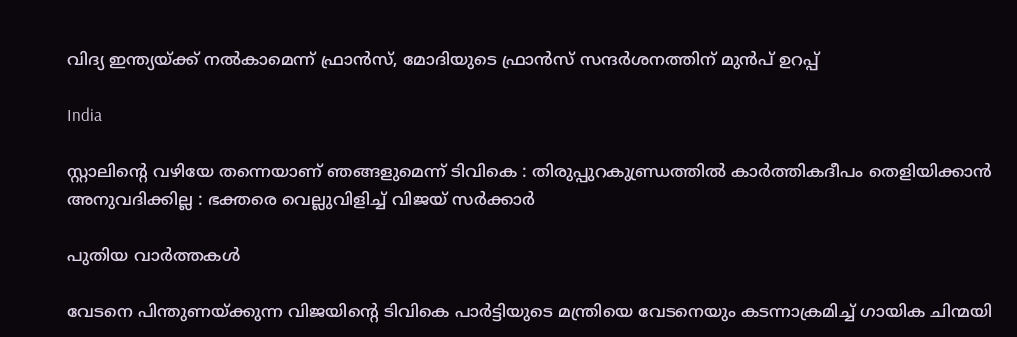വിദ്യ ഇന്ത്യയ്‌ക്ക് നല്‍‍കാമെന്ന് ഫ്രാന്‍സ്, മോദിയുടെ ഫ്രാന്‍സ് സന്ദര്‍ശനത്തിന് മുന്‍പ് ഉറപ്പ്

India

സ്റ്റാലിന്റെ വഴിയേ തന്നെയാണ് ഞങ്ങളുമെന്ന് ടിവികെ : തിരുപ്പുറകുണ്ഡ്രത്തിൽ കാർത്തികദീപം തെളിയിക്കാൻ അനുവദിക്കില്ല : ഭക്തരെ വെല്ലുവിളിച്ച് വിജയ് സർക്കാർ

പുതിയ വാര്‍ത്തകള്‍

വേടനെ പിന്തുണയ്‌ക്കുന്ന വിജയിന്റെ ടിവികെ പാര്‍ട്ടിയുടെ മന്ത്രിയെ വേടനെയും കടന്നാക്രമിച്ച് ഗായിക ചിന്മയി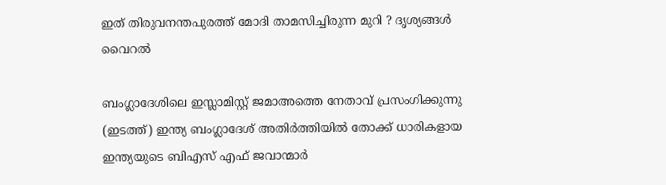ഇത് തിരുവനന്തപുരത്ത് മോദി താമസിച്ചിരുന്ന മുറി ? ദൃശ്യങ്ങൾ വൈറൽ

ബംഗ്ലാദേശിലെ ഇസ്ലാമിസ്റ്റ് ജമാഅത്തെ നേതാവ് പ്രസംഗിക്കുന്നു (ഇടത്ത്) ഇന്ത്യ ബംഗ്ലാദേശ് അതിര്‍ത്തിയില്‍ തോക്ക് ധാരികളായ ഇന്ത്യയുടെ ബിഎസ് എഫ് ജവാന്മാര്‍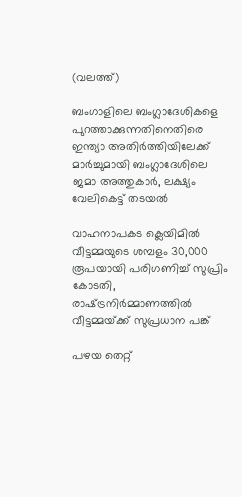(വലത്ത്)

ബംഗാളിലെ ബംഗ്ലാദേശികളെ പുറത്താക്കുന്നതിനെതിരെ ഇന്ത്യാ അതിര്‍ത്തിയിലേക്ക് മാര്‍ച്ചുമായി ബംഗ്ലാദേശിലെ ജമാ അത്തുകാര്‍, ലക്ഷ്യം വേലികെട്ട് തടയല്‍

വാഹനാപകട ക്ലെയിമില്‍ വീട്ടമ്മയുടെ ശമ്പളം 30,000 രൂപയായി പരിഗണിച്ച് സുപ്രിം കോടതി, രാഷ്‌ട്രനിര്‍മ്മാണത്തില്‍ വീട്ടമ്മയ്‌ക്ക് സുപ്രധാന പങ്ക്

പഴയ തെറ്റ്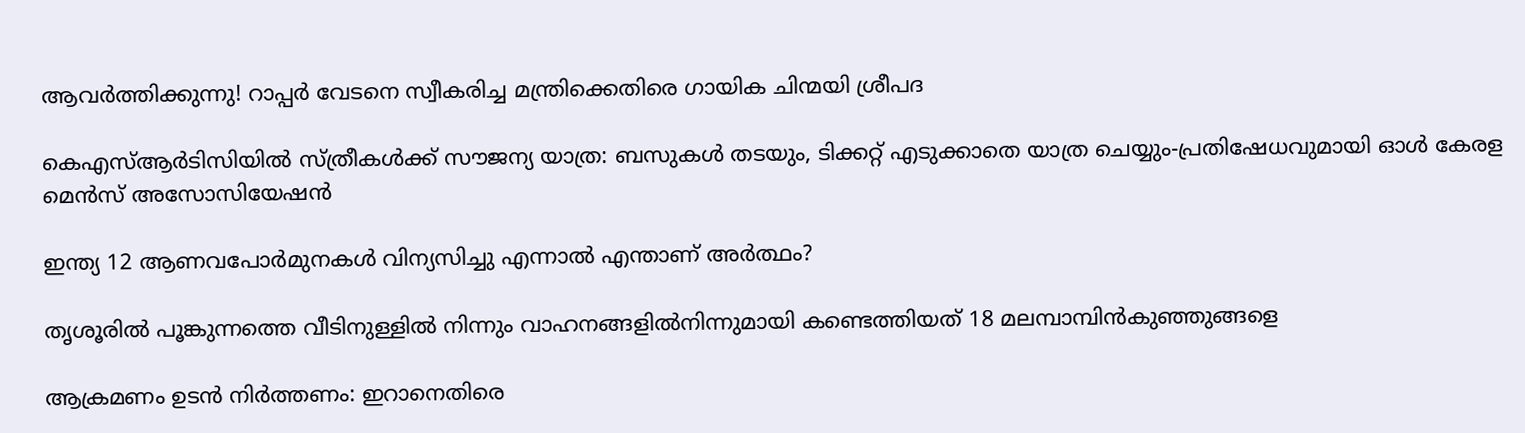ആവര്‍ത്തിക്കുന്നു! റാപ്പര്‍ വേടനെ സ്വീകരിച്ച മന്ത്രിക്കെതിരെ ഗായിക ചിന്മയി ശ്രീപദ

കെഎസ്ആര്‍ടിസിയില്‍ സ്ത്രീകള്‍ക്ക് സൗജന്യ യാത്ര: ബസുകള്‍ തടയും, ടിക്കറ്റ് എടുക്കാതെ യാത്ര ചെയ്യും-പ്രതിഷേധവുമായി ഓള്‍ കേരള മെന്‍സ് അസോസിയേഷന്‍

ഇന്ത്യ 12 ആണവപോര്‍മുനകള്‍ വിന്യസിച്ചു എന്നാല്‍ എന്താണ് അര്‍ത്ഥം?

തൃശൂരില്‍ പൂങ്കുന്നത്തെ വീടിനുള്ളില്‍ നിന്നും വാഹനങ്ങളില്‍നിന്നുമായി കണ്ടെത്തിയത് 18 മലമ്പാമ്പിന്‍കുഞ്ഞുങ്ങളെ

ആക്രമണം ഉടന്‍ നിര്‍ത്തണം: ഇറാനെതിരെ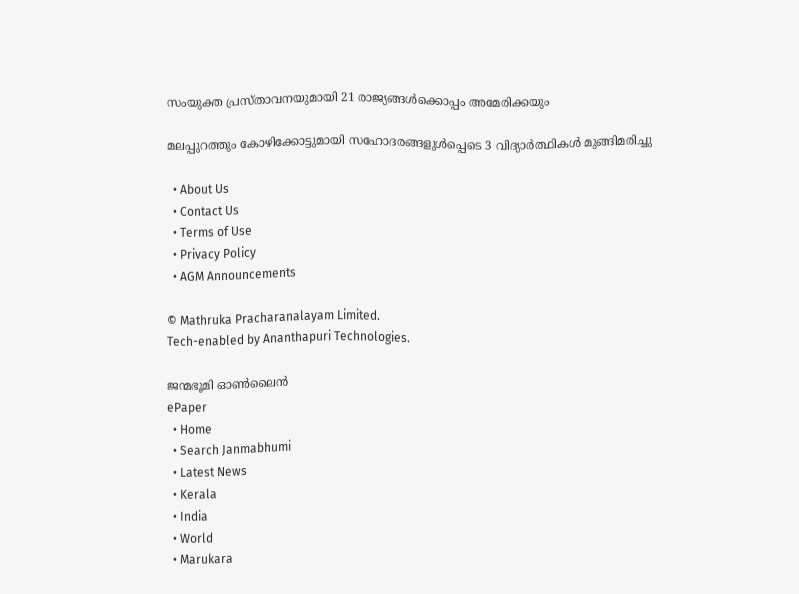സംയുക്ത പ്രസ്താവനയുമായി 21 രാജ്യങ്ങള്‍ക്കൊപ്പം അമേരിക്കയും

മലപ്പുറത്തും കോഴിക്കോട്ടുമായി സഹോദരങ്ങളുള്‍പ്പെടെ 3 വിദ്യാര്‍ത്ഥികള്‍ മുങ്ങിമരിച്ചു

  • About Us
  • Contact Us
  • Terms of Use
  • Privacy Policy
  • AGM Announcements

© Mathruka Pracharanalayam Limited.
Tech-enabled by Ananthapuri Technologies.

ജന്മഭൂമി ഓണ്‍ലൈന്‍
ePaper
  • Home
  • Search Janmabhumi
  • Latest News
  • Kerala
  • India
  • World
  • Marukara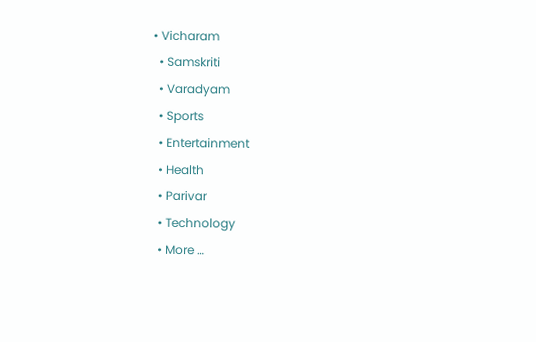• Vicharam
  • Samskriti
  • Varadyam
  • Sports
  • Entertainment
  • Health
  • Parivar
  • Technology
  • More …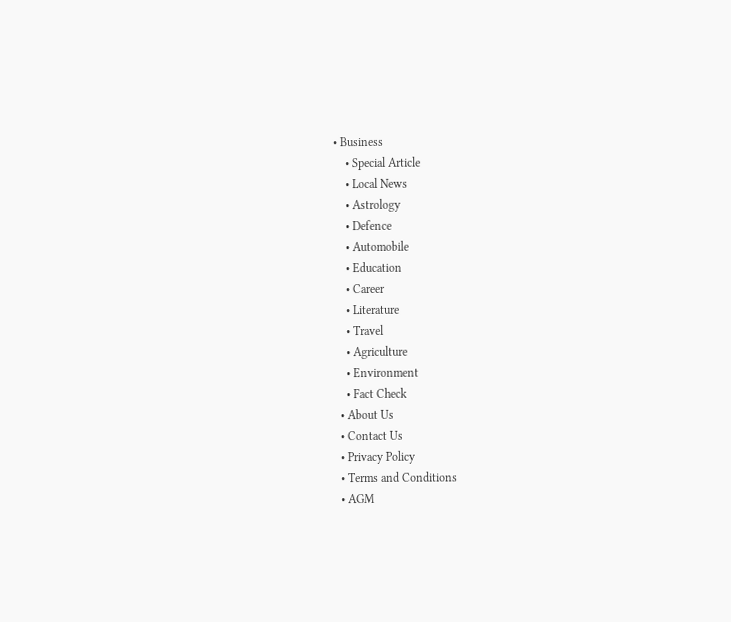• Business
    • Special Article
    • Local News
    • Astrology
    • Defence
    • Automobile
    • Education
    • Career
    • Literature
    • Travel
    • Agriculture
    • Environment
    • Fact Check
  • About Us
  • Contact Us
  • Privacy Policy
  • Terms and Conditions
  • AGM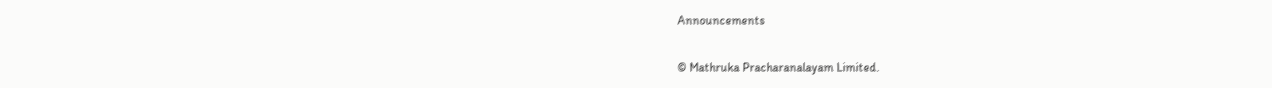Announcements

© Mathruka Pracharanalayam Limited.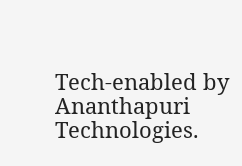Tech-enabled by Ananthapuri Technologies.